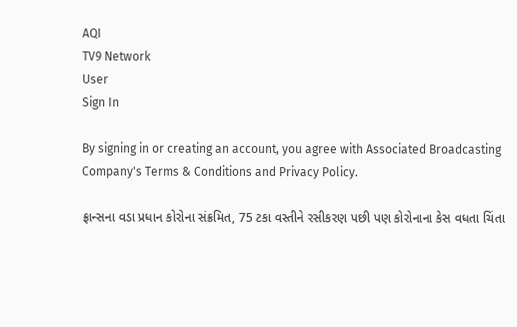AQI
TV9 Network
User
Sign In

By signing in or creating an account, you agree with Associated Broadcasting Company's Terms & Conditions and Privacy Policy.

ફ્રાન્સના વડા પ્રધાન કોરોના સંક્રમિત, 75 ટકા વસ્તીને રસીકરણ પછી પણ કોરોનાના કેસ વધતા ચિંતા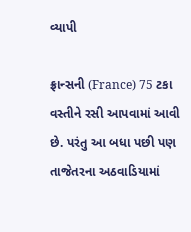વ્યાપી

ફ્રાન્સની (France) 75 ટકા વસ્તીને રસી આપવામાં આવી છે. પરંતુ આ બધા પછી પણ તાજેતરના અઠવાડિયામાં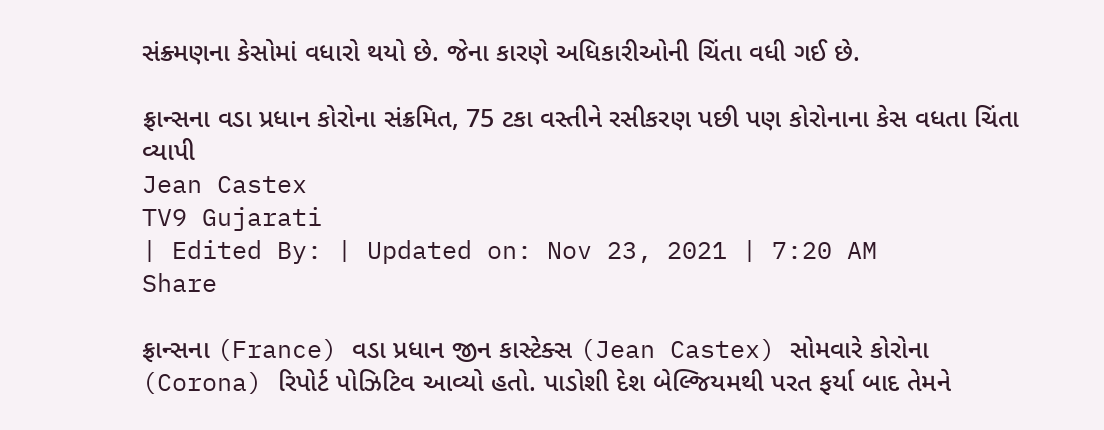સંક્ર્મણના કેસોમાં વધારો થયો છે. જેના કારણે અધિકારીઓની ચિંતા વધી ગઈ છે.

ફ્રાન્સના વડા પ્રધાન કોરોના સંક્રમિત, 75 ટકા વસ્તીને રસીકરણ પછી પણ કોરોનાના કેસ વધતા ચિંતા વ્યાપી
Jean Castex
TV9 Gujarati
| Edited By: | Updated on: Nov 23, 2021 | 7:20 AM
Share

ફ્રાન્સના (France) વડા પ્રધાન જીન કાસ્ટેક્સ (Jean Castex) સોમવારે કોરોના (Corona) રિપોર્ટ પોઝિટિવ આવ્યો હતો. પાડોશી દેશ બેલ્જિયમથી પરત ફર્યા બાદ તેમને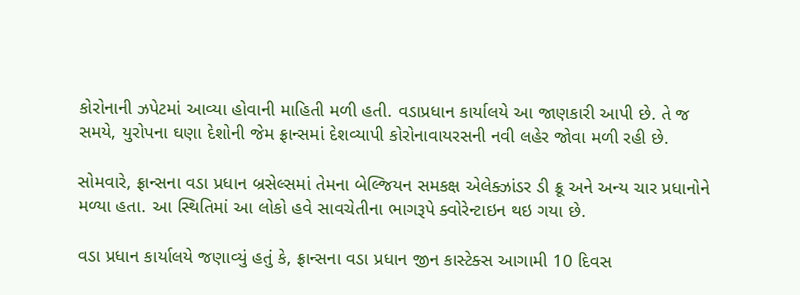કોરોનાની ઝપેટમાં આવ્યા હોવાની માહિતી મળી હતી. વડાપ્રધાન કાર્યાલયે આ જાણકારી આપી છે. તે જ સમયે, યુરોપના ઘણા દેશોની જેમ ફ્રાન્સમાં દેશવ્યાપી કોરોનાવાયરસની નવી લહેર જોવા મળી રહી છે.

સોમવારે, ફ્રાન્સના વડા પ્રધાન બ્રસેલ્સમાં તેમના બેલ્જિયન સમકક્ષ એલેક્ઝાંડર ડી ક્રૂ અને અન્ય ચાર પ્રધાનોને મળ્યા હતા. આ સ્થિતિમાં આ લોકો હવે સાવચેતીના ભાગરૂપે ક્વોરેન્ટાઇન થઇ ગયા છે.

વડા પ્રધાન કાર્યાલયે જણાવ્યું હતું કે, ફ્રાન્સના વડા પ્રધાન જીન કાસ્ટેક્સ આગામી 10 દિવસ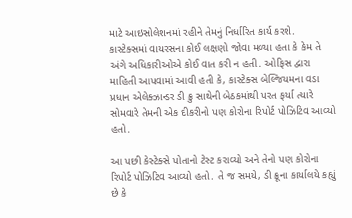માટે આઇસોલેશનમાં રહીને તેમનું નિર્ધારિત કાર્ય કરશે. કાસ્ટેક્સમાં વાયરસના કોઈ લક્ષણો જોવા મળ્યા હતા કે કેમ તે અંગે અધિકારીઓએ કોઈ વાત કરી ન હતી. ઓફિસ દ્વારા માહિતી આપવામાં આવી હતી કે, કાસ્ટેક્સ બેલ્જિયમના વડા પ્રધાન એલેક્ઝાન્ડર ડી ક્રુ સાથેની બેઠકમાંથી પરત ફર્યા ત્યારે સોમવારે તેમની એક દીકરીનો પણ કોરોના રિપોર્ટ પોઝિટિવ આવ્યો હતો.

આ પછી કેસ્ટેક્સે પોતાનો ટેસ્ટ કરાવ્યો અને તેનો પણ કોરોના રિપોર્ટ પોઝિટિવ આવ્યો હતો. તે જ સમયે, ડી ક્રૂના કાર્યાલયે કહ્યું છે કે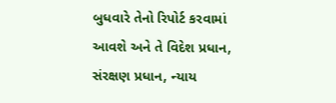બુધવારે તેનો રિપોર્ટ કરવામાં આવશે અને તે વિદેશ પ્રધાન, સંરક્ષણ પ્રધાન, ન્યાય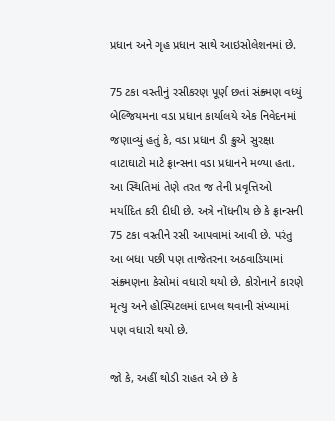પ્રધાન અને ગૃહ પ્રધાન સાથે આઇસોલેશનમાં છે.

75 ટકા વસ્તીનું રસીકરણ પૂર્ણ છતાં સંક્ર્મણ વધ્યું બેલ્જિયમના વડા પ્રધાન કાર્યાલયે એક નિવેદનમાં જણાવ્યું હતું કે, વડા પ્રધાન ડી ક્રુએ સુરક્ષા વાટાઘાટો માટે ફ્રાન્સના વડા પ્રધાનને મળ્યા હતા. આ સ્થિતિમાં તેણે તરત જ તેની પ્રવૃત્તિઓ મર્યાદિત કરી દીધી છે. અત્રે નોંધનીય છે કે ફ્રાન્સની 75 ટકા વસ્તીને રસી આપવામાં આવી છે. પરંતુ આ બધા પછી પણ તાજેતરના અઠવાડિયામાં સંક્ર્મણના કેસોમાં વધારો થયો છે. કોરોનાને કારણે મૃત્યુ અને હોસ્પિટલમાં દાખલ થવાની સંખ્યામાં પણ વધારો થયો છે.

જો કે, અહીં થોડી રાહત એ છે કે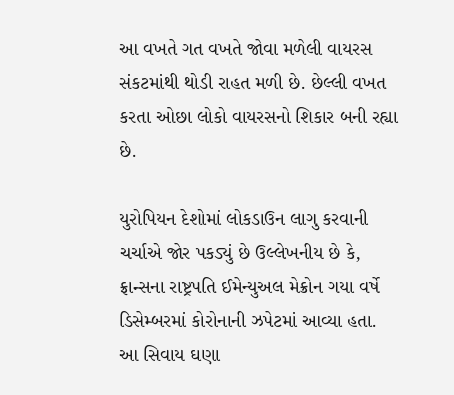આ વખતે ગત વખતે જોવા મળેલી વાયરસ સંકટમાંથી થોડી રાહત મળી છે. છેલ્લી વખત કરતા ઓછા લોકો વાયરસનો શિકાર બની રહ્યા છે.

યુરોપિયન દેશોમાં લોકડાઉન લાગુ કરવાની ચર્ચાએ જોર પકડ્યું છે ઉલ્લેખનીય છે કે, ફ્રાન્સના રાષ્ટ્રપતિ ઈમેન્યુઅલ મેક્રોન ગયા વર્ષે ડિસેમ્બરમાં કોરોનાની ઝપેટમાં આવ્યા હતા. આ સિવાય ઘણા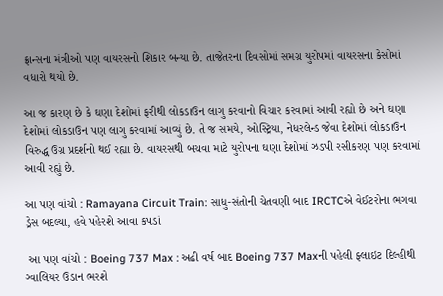ફ્રાન્સના મંત્રીઓ પણ વાયરસનો શિકાર બન્યા છે. તાજેતરના દિવસોમાં સમગ્ર યુરોપમાં વાયરસના કેસોમાં વધારો થયો છે.

આ જ કારણ છે કે ઘણા દેશોમાં ફરીથી લોકડાઉન લાગુ કરવાનો વિચાર કરવામાં આવી રહ્યો છે અને ઘણા દેશોમાં લોકડાઉન પણ લાગુ કરવામાં આવ્યું છે. તે જ સમયે, ઓસ્ટ્રિયા, નેધરલેન્ડ જેવા દેશોમાં લોકડાઉન વિરુદ્ધ ઉગ્ર પ્રદર્શનો થઈ રહ્યા છે. વાયરસથી બચવા માટે યુરોપના ઘણા દેશોમાં ઝડપી રસીકરણ પણ કરવામાં આવી રહ્યું છે.

આ પણ વાંચો : Ramayana Circuit Train: સાધુ-સંતોની ચેતવણી બાદ IRCTCએ વેઈટરોના ભગવા ડ્રેસ બદલ્યા, હવે પહેરશે આવા કપડાં

 આ પણ વાંચો : Boeing 737 Max : અઢી વર્ષ બાદ Boeing 737 Maxની પહેલી ફ્લાઇટ દિલ્હીથી ગ્વાલિયર ઉડાન ભરશે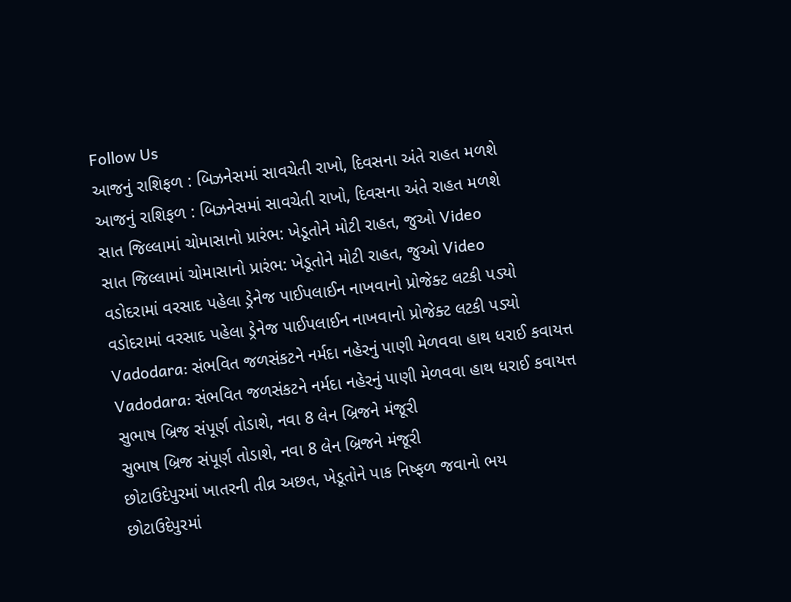Follow Us
આજનું રાશિફળ : બિઝનેસમાં સાવચેતી રાખો, દિવસના અંતે રાહત મળશે
આજનું રાશિફળ : બિઝનેસમાં સાવચેતી રાખો, દિવસના અંતે રાહત મળશે
સાત જિલ્લામાં ચોમાસાનો પ્રારંભ: ખેડૂતોને મોટી રાહત, જુઓ Video
સાત જિલ્લામાં ચોમાસાનો પ્રારંભ: ખેડૂતોને મોટી રાહત, જુઓ Video
વડોદરામાં વરસાદ પહેલા ડ્રેનેજ પાઈપલાઈન નાખવાનો પ્રોજેક્ટ લટકી પડ્યો
વડોદરામાં વરસાદ પહેલા ડ્રેનેજ પાઈપલાઈન નાખવાનો પ્રોજેક્ટ લટકી પડ્યો
Vadodara: સંભવિત જળસંકટને નર્મદા નહેરનું પાણી મેળવવા હાથ ધરાઈ કવાયત્ત
Vadodara: સંભવિત જળસંકટને નર્મદા નહેરનું પાણી મેળવવા હાથ ધરાઈ કવાયત્ત
સુભાષ બ્રિજ સંપૂર્ણ તોડાશે, નવા 8 લેન બ્રિજને મંજૂરી
સુભાષ બ્રિજ સંપૂર્ણ તોડાશે, નવા 8 લેન બ્રિજને મંજૂરી
છોટાઉદેપુરમાં ખાતરની તીવ્ર અછત, ખેડૂતોને પાક નિષ્ફળ જવાનો ભય
છોટાઉદેપુરમાં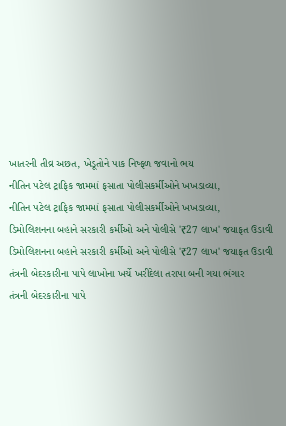ખાતરની તીવ્ર અછત, ખેડૂતોને પાક નિષ્ફળ જવાનો ભય
નીતિન પટેલ ટ્રાફિક જામમાં ફસાતા પોલીસકર્મીઓને ખખડાવ્યા,
નીતિન પટેલ ટ્રાફિક જામમાં ફસાતા પોલીસકર્મીઓને ખખડાવ્યા,
ડિમોલિશનના બહાને સરકારી કર્મીઓ અને પોલીસે '₹27 લાખ' જયાફત ઉડાવી
ડિમોલિશનના બહાને સરકારી કર્મીઓ અને પોલીસે '₹27 લાખ' જયાફત ઉડાવી
તંત્રની બેદરકારીના પાપે લાખોના ખર્ચે ખરીદેલા તરાપા બની ગયા ભંગાર
તંત્રની બેદરકારીના પાપે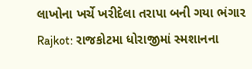લાખોના ખર્ચે ખરીદેલા તરાપા બની ગયા ભંગાર
Rajkot: રાજકોટમા ધોરાજીમાં સ્મશાનના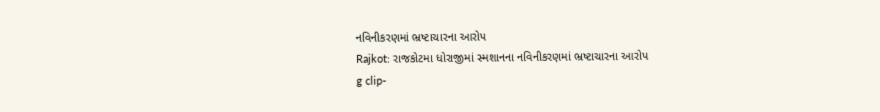નવિનીકરણમાં ભ્રષ્ટાચારના આરોપ
Rajkot: રાજકોટમા ધોરાજીમાં સ્મશાનના નવિનીકરણમાં ભ્રષ્ટાચારના આરોપ
g clip-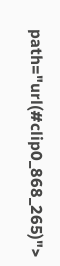path="url(#clip0_868_265)">